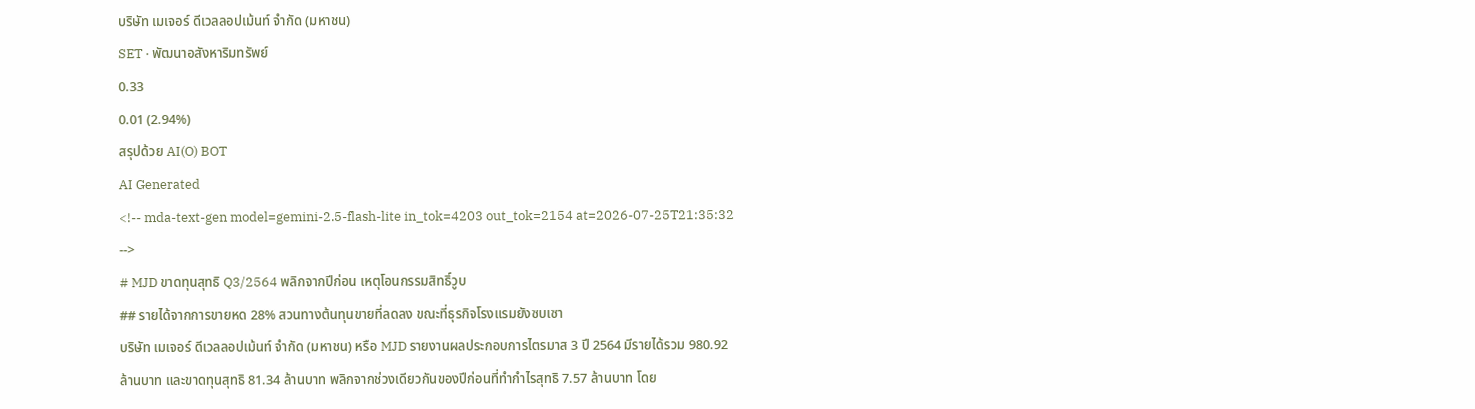บริษัท เมเจอร์ ดีเวลลอปเม้นท์ จำกัด (มหาชน)
SET · พัฒนาอสังหาริมทรัพย์
0.33
0.01 (2.94%)
สรุปด้วย AI(O) BOT
AI Generated
<!-- mda-text-gen model=gemini-2.5-flash-lite in_tok=4203 out_tok=2154 at=2026-07-25T21:35:32 -->
# MJD ขาดทุนสุทธิ Q3/2564 พลิกจากปีก่อน เหตุโอนกรรมสิทธิ์วูบ
## รายได้จากการขายหด 28% สวนทางต้นทุนขายที่ลดลง ขณะที่ธุรกิจโรงแรมยังซบเซา
บริษัท เมเจอร์ ดีเวลลอปเม้นท์ จำกัด (มหาชน) หรือ MJD รายงานผลประกอบการไตรมาส 3 ปี 2564 มีรายได้รวม 980.92 ล้านบาท และขาดทุนสุทธิ 81.34 ล้านบาท พลิกจากช่วงเดียวกันของปีก่อนที่ทำกำไรสุทธิ 7.57 ล้านบาท โดย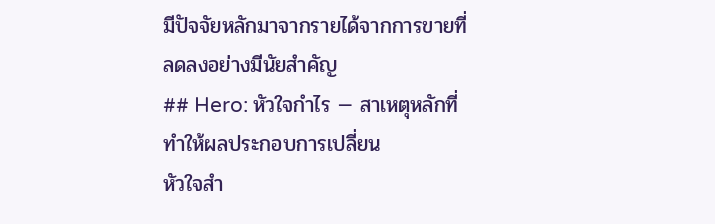มีปัจจัยหลักมาจากรายได้จากการขายที่ลดลงอย่างมีนัยสำคัญ
## Hero: หัวใจกำไร — สาเหตุหลักที่ทำให้ผลประกอบการเปลี่ยน
หัวใจสำ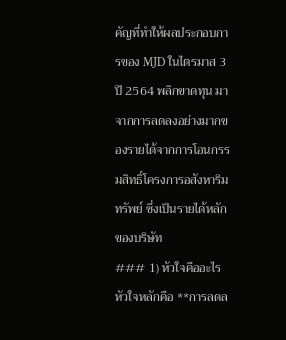คัญที่ทำให้ผลประกอบการของ MJD ในไตรมาส 3 ปี 2564 พลิกขาดทุน มาจากการลดลงอย่างมากของรายได้จากการโอนกรรมสิทธิ์โครงการอสังหาริมทรัพย์ ซึ่งเป็นรายได้หลักของบริษัท
### 1) หัวใจคืออะไร
หัวใจหลักคือ **การลดล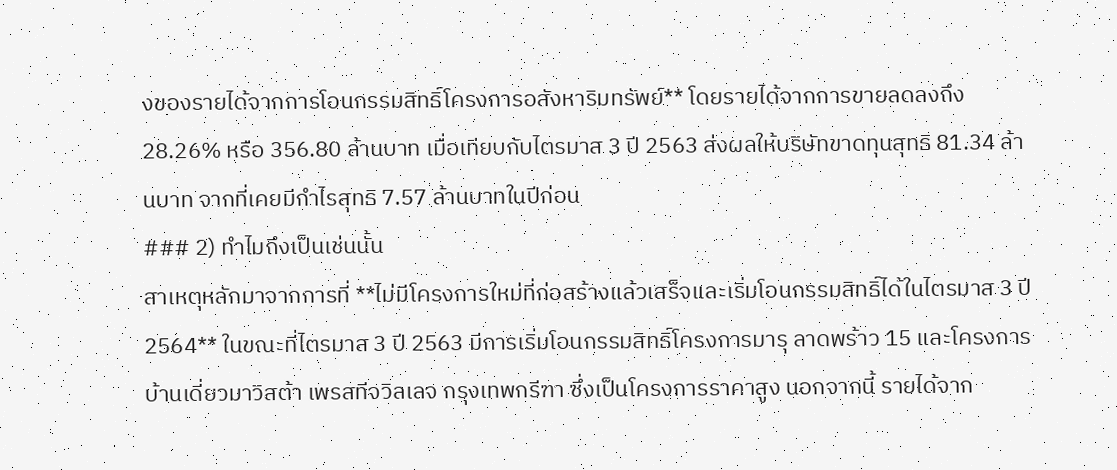งของรายได้จากการโอนกรรมสิทธิ์โครงการอสังหาริมทรัพย์** โดยรายได้จากการขายลดลงถึง 28.26% หรือ 356.80 ล้านบาท เมื่อเทียบกับไตรมาส 3 ปี 2563 ส่งผลให้บริษัทขาดทุนสุทธิ 81.34 ล้านบาท จากที่เคยมีกำไรสุทธิ 7.57 ล้านบาทในปีก่อน
### 2) ทำไมถึงเป็นเช่นนั้น
สาเหตุหลักมาจากการที่ **ไม่มีโครงการใหม่ที่ก่อสร้างแล้วเสร็จและเริ่มโอนกรรมสิทธิ์ได้ในไตรมาส 3 ปี 2564** ในขณะที่ไตรมาส 3 ปี 2563 มีการเริ่มโอนกรรมสิทธิ์โครงการมารุ ลาดพร้าว 15 และโครงการบ้านเดี่ยวมาวิสต้า เพรสทีจวิลเลจ กรุงเทพกรีฑา ซึ่งเป็นโครงการราคาสูง นอกจากนี้ รายได้จาก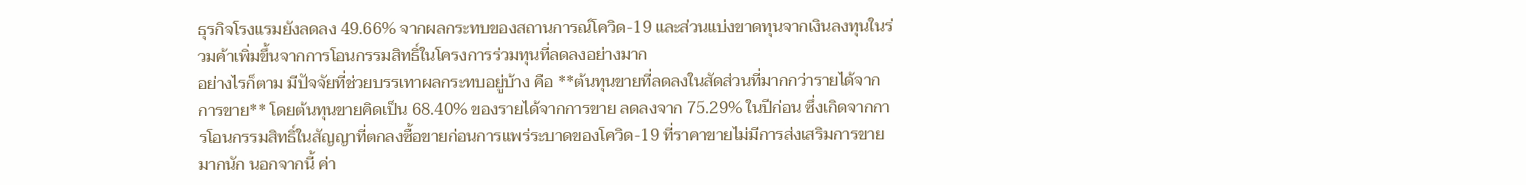ธุรกิจโรงแรมยังลดลง 49.66% จากผลกระทบของสถานการณ์โควิด-19 และส่วนแบ่งขาดทุนจากเงินลงทุนในร่วมค้าเพิ่มขึ้นจากการโอนกรรมสิทธิ์ในโครงการร่วมทุนที่ลดลงอย่างมาก
อย่างไรก็ตาม มีปัจจัยที่ช่วยบรรเทาผลกระทบอยู่บ้าง คือ **ต้นทุนขายที่ลดลงในสัดส่วนที่มากกว่ารายได้จากการขาย** โดยต้นทุนขายคิดเป็น 68.40% ของรายได้จากการขาย ลดลงจาก 75.29% ในปีก่อน ซึ่งเกิดจากการโอนกรรมสิทธิ์ในสัญญาที่ตกลงซื้อขายก่อนการแพร่ระบาดของโควิด-19 ที่ราคาขายไม่มีการส่งเสริมการขายมากนัก นอกจากนี้ ค่า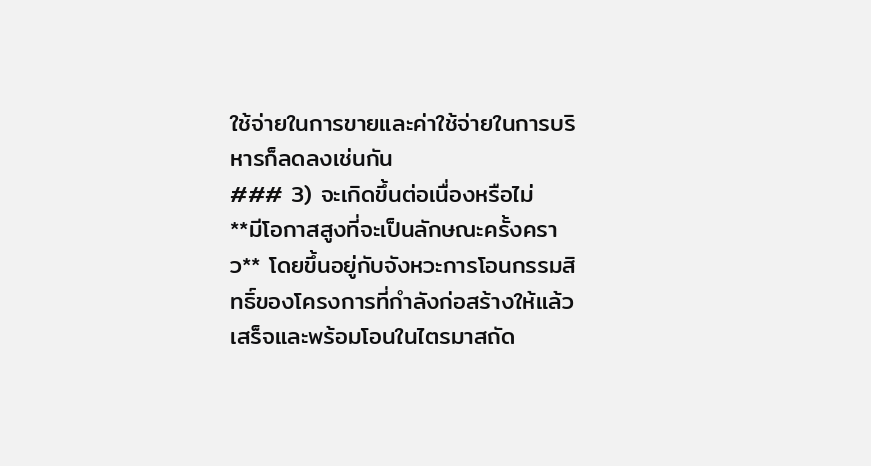ใช้จ่ายในการขายและค่าใช้จ่ายในการบริหารก็ลดลงเช่นกัน
### 3) จะเกิดขึ้นต่อเนื่องหรือไม่
**มีโอกาสสูงที่จะเป็นลักษณะครั้งคราว** โดยขึ้นอยู่กับจังหวะการโอนกรรมสิทธิ์ของโครงการที่กำลังก่อสร้างให้แล้วเสร็จและพร้อมโอนในไตรมาสถัด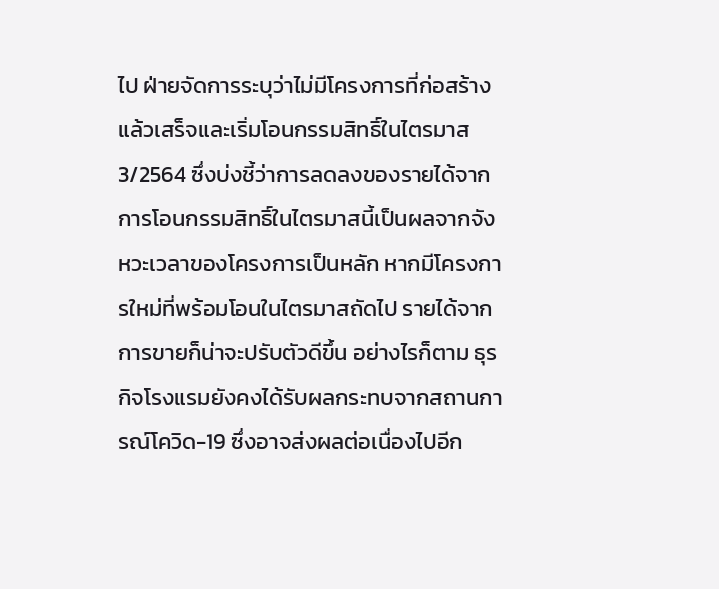ไป ฝ่ายจัดการระบุว่าไม่มีโครงการที่ก่อสร้างแล้วเสร็จและเริ่มโอนกรรมสิทธิ์ในไตรมาส 3/2564 ซึ่งบ่งชี้ว่าการลดลงของรายได้จากการโอนกรรมสิทธิ์ในไตรมาสนี้เป็นผลจากจังหวะเวลาของโครงการเป็นหลัก หากมีโครงการใหม่ที่พร้อมโอนในไตรมาสถัดไป รายได้จากการขายก็น่าจะปรับตัวดีขึ้น อย่างไรก็ตาม ธุรกิจโรงแรมยังคงได้รับผลกระทบจากสถานการณ์โควิด-19 ซึ่งอาจส่งผลต่อเนื่องไปอีก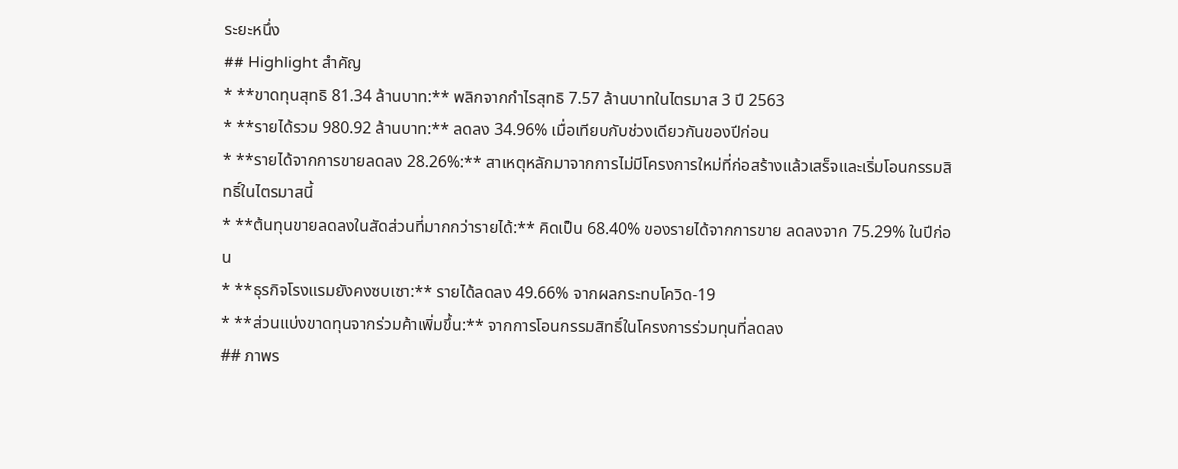ระยะหนึ่ง
## Highlight สำคัญ
* **ขาดทุนสุทธิ 81.34 ล้านบาท:** พลิกจากกำไรสุทธิ 7.57 ล้านบาทในไตรมาส 3 ปี 2563
* **รายได้รวม 980.92 ล้านบาท:** ลดลง 34.96% เมื่อเทียบกับช่วงเดียวกันของปีก่อน
* **รายได้จากการขายลดลง 28.26%:** สาเหตุหลักมาจากการไม่มีโครงการใหม่ที่ก่อสร้างแล้วเสร็จและเริ่มโอนกรรมสิทธิ์ในไตรมาสนี้
* **ต้นทุนขายลดลงในสัดส่วนที่มากกว่ารายได้:** คิดเป็น 68.40% ของรายได้จากการขาย ลดลงจาก 75.29% ในปีก่อน
* **ธุรกิจโรงแรมยังคงซบเซา:** รายได้ลดลง 49.66% จากผลกระทบโควิด-19
* **ส่วนแบ่งขาดทุนจากร่วมค้าเพิ่มขึ้น:** จากการโอนกรรมสิทธิ์ในโครงการร่วมทุนที่ลดลง
## ภาพร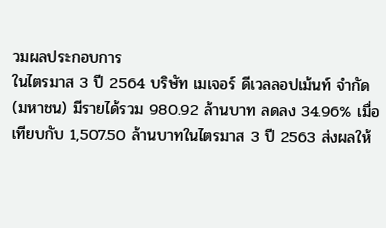วมผลประกอบการ
ในไตรมาส 3 ปี 2564 บริษัท เมเจอร์ ดีเวลลอปเม้นท์ จำกัด (มหาชน) มีรายได้รวม 980.92 ล้านบาท ลดลง 34.96% เมื่อเทียบกับ 1,507.50 ล้านบาทในไตรมาส 3 ปี 2563 ส่งผลให้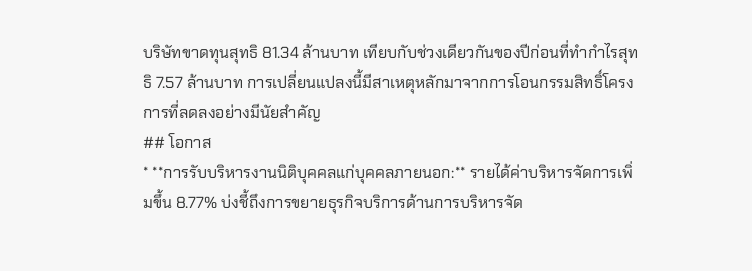บริษัทขาดทุนสุทธิ 81.34 ล้านบาท เทียบกับช่วงเดียวกันของปีก่อนที่ทำกำไรสุทธิ 7.57 ล้านบาท การเปลี่ยนแปลงนี้มีสาเหตุหลักมาจากการโอนกรรมสิทธิ์โครงการที่ลดลงอย่างมีนัยสำคัญ
## โอกาส
* **การรับบริหารงานนิติบุคคลแก่บุคคลภายนอก:** รายได้ค่าบริหารจัดการเพิ่มขึ้น 8.77% บ่งชี้ถึงการขยายธุรกิจบริการด้านการบริหารจัด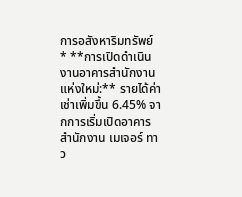การอสังหาริมทรัพย์
* **การเปิดดำเนินงานอาคารสำนักงานแห่งใหม่:** รายได้ค่าเช่าเพิ่มขึ้น 6.45% จากการเริ่มเปิดอาคารสำนักงาน เมเจอร์ ทาว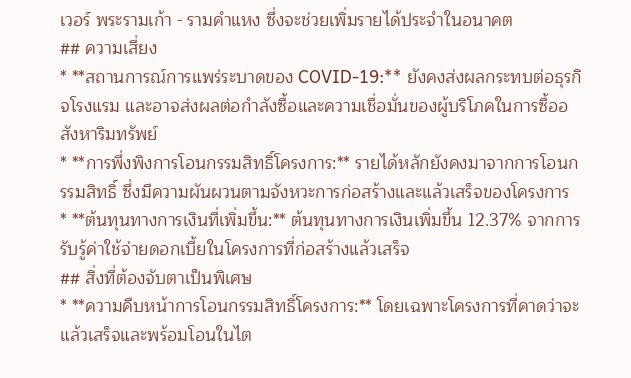เวอร์ พระรามเก้า - รามคำแหง ซึ่งจะช่วยเพิ่มรายได้ประจำในอนาคต
## ความเสี่ยง
* **สถานการณ์การแพร่ระบาดของ COVID-19:** ยังคงส่งผลกระทบต่อธุรกิจโรงแรม และอาจส่งผลต่อกำลังซื้อและความเชื่อมั่นของผู้บริโภคในการซื้ออสังหาริมทรัพย์
* **การพึ่งพิงการโอนกรรมสิทธิ์โครงการ:** รายได้หลักยังคงมาจากการโอนกรรมสิทธิ์ ซึ่งมีความผันผวนตามจังหวะการก่อสร้างและแล้วเสร็จของโครงการ
* **ต้นทุนทางการเงินที่เพิ่มขึ้น:** ต้นทุนทางการเงินเพิ่มขึ้น 12.37% จากการรับรู้ค่าใช้จ่ายดอกเบี้ยในโครงการที่ก่อสร้างแล้วเสร็จ
## สิ่งที่ต้องจับตาเป็นพิเศษ
* **ความคืบหน้าการโอนกรรมสิทธิ์โครงการ:** โดยเฉพาะโครงการที่คาดว่าจะแล้วเสร็จและพร้อมโอนในไต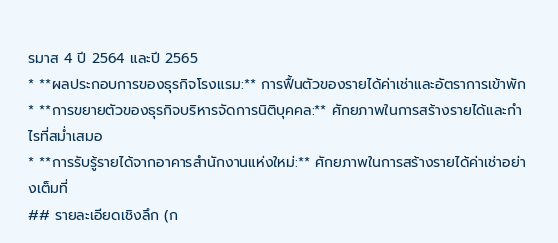รมาส 4 ปี 2564 และปี 2565
* **ผลประกอบการของธุรกิจโรงแรม:** การฟื้นตัวของรายได้ค่าเช่าและอัตราการเข้าพัก
* **การขยายตัวของธุรกิจบริหารจัดการนิติบุคคล:** ศักยภาพในการสร้างรายได้และกำไรที่สม่ำเสมอ
* **การรับรู้รายได้จากอาคารสำนักงานแห่งใหม่:** ศักยภาพในการสร้างรายได้ค่าเช่าอย่างเต็มที่
## รายละเอียดเชิงลึก (ก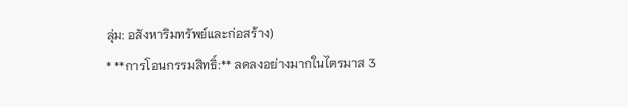ลุ่ม: อสังหาริมทรัพย์และก่อสร้าง)
* **การโอนกรรมสิทธิ์:** ลดลงอย่างมากในไตรมาส 3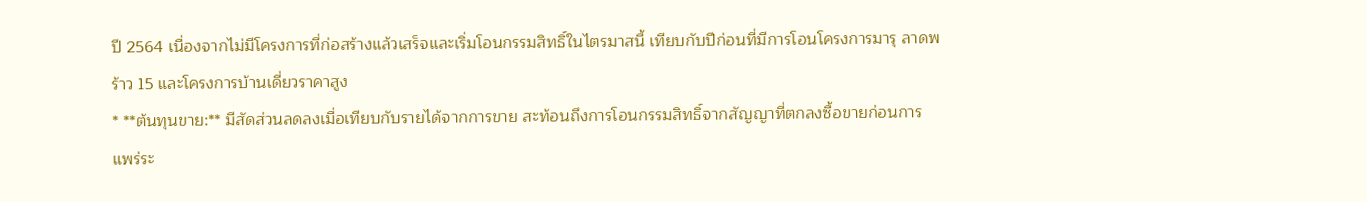ปี 2564 เนื่องจากไม่มีโครงการที่ก่อสร้างแล้วเสร็จและเริ่มโอนกรรมสิทธิ์ในไตรมาสนี้ เทียบกับปีก่อนที่มีการโอนโครงการมารุ ลาดพร้าว 15 และโครงการบ้านเดี่ยวราคาสูง
* **ต้นทุนขาย:** มีสัดส่วนลดลงเมื่อเทียบกับรายได้จากการขาย สะท้อนถึงการโอนกรรมสิทธิ์จากสัญญาที่ตกลงซื้อขายก่อนการแพร่ระ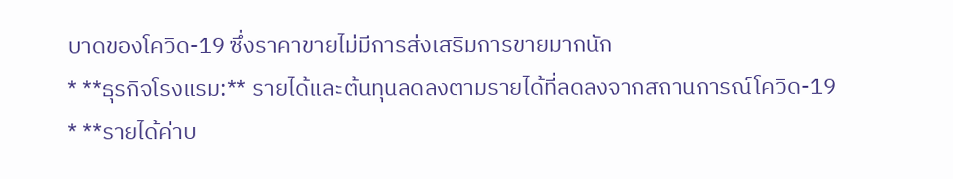บาดของโควิด-19 ซึ่งราคาขายไม่มีการส่งเสริมการขายมากนัก
* **ธุรกิจโรงแรม:** รายได้และต้นทุนลดลงตามรายได้ที่ลดลงจากสถานการณ์โควิด-19
* **รายได้ค่าบ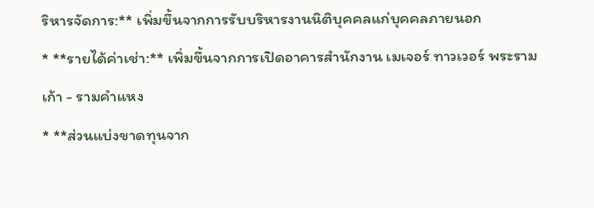ริหารจัดการ:** เพิ่มขึ้นจากการรับบริหารงานนิติบุคคลแก่บุคคลภายนอก
* **รายได้ค่าเช่า:** เพิ่มขึ้นจากการเปิดอาคารสำนักงาน เมเจอร์ ทาวเวอร์ พระรามเก้า - รามคำแหง
* **ส่วนแบ่งขาดทุนจาก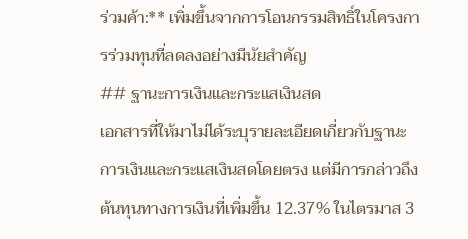ร่วมค้า:** เพิ่มขึ้นจากการโอนกรรมสิทธิ์ในโครงการร่วมทุนที่ลดลงอย่างมีนัยสำคัญ
## ฐานะการเงินและกระแสเงินสด
เอกสารที่ให้มาไม่ได้ระบุรายละเอียดเกี่ยวกับฐานะการเงินและกระแสเงินสดโดยตรง แต่มีการกล่าวถึงต้นทุนทางการเงินที่เพิ่มขึ้น 12.37% ในไตรมาส 3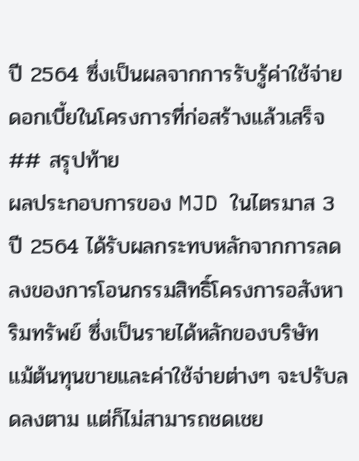ปี 2564 ซึ่งเป็นผลจากการรับรู้ค่าใช้จ่ายดอกเบี้ยในโครงการที่ก่อสร้างแล้วเสร็จ
## สรุปท้าย
ผลประกอบการของ MJD ในไตรมาส 3 ปี 2564 ได้รับผลกระทบหลักจากการลดลงของการโอนกรรมสิทธิ์โครงการอสังหาริมทรัพย์ ซึ่งเป็นรายได้หลักของบริษัท แม้ต้นทุนขายและค่าใช้จ่ายต่างๆ จะปรับลดลงตาม แต่ก็ไม่สามารถชดเชย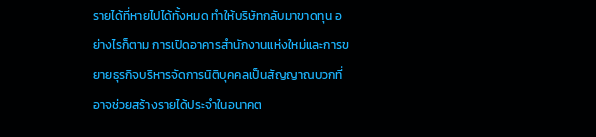รายได้ที่หายไปได้ทั้งหมด ทำให้บริษัทกลับมาขาดทุน อย่างไรก็ตาม การเปิดอาคารสำนักงานแห่งใหม่และการขยายธุรกิจบริหารจัดการนิติบุคคลเป็นสัญญาณบวกที่อาจช่วยสร้างรายได้ประจำในอนาคต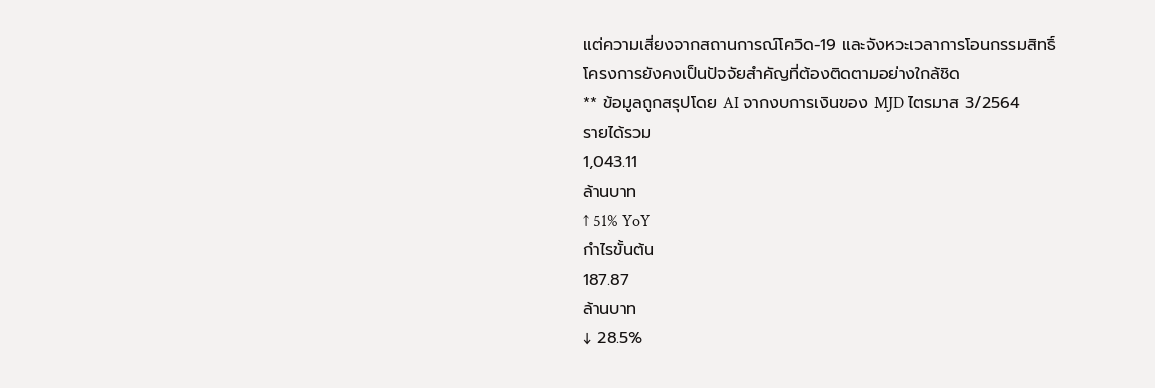แต่ความเสี่ยงจากสถานการณ์โควิด-19 และจังหวะเวลาการโอนกรรมสิทธิ์โครงการยังคงเป็นปัจจัยสำคัญที่ต้องติดตามอย่างใกล้ชิด
** ข้อมูลถูกสรุปโดย AI จากงบการเงินของ MJD ไตรมาส 3/2564
รายได้รวม
1,043.11
ล้านบาท
↑ 51% YoY
กำไรขั้นต้น
187.87
ล้านบาท
↓ 28.5%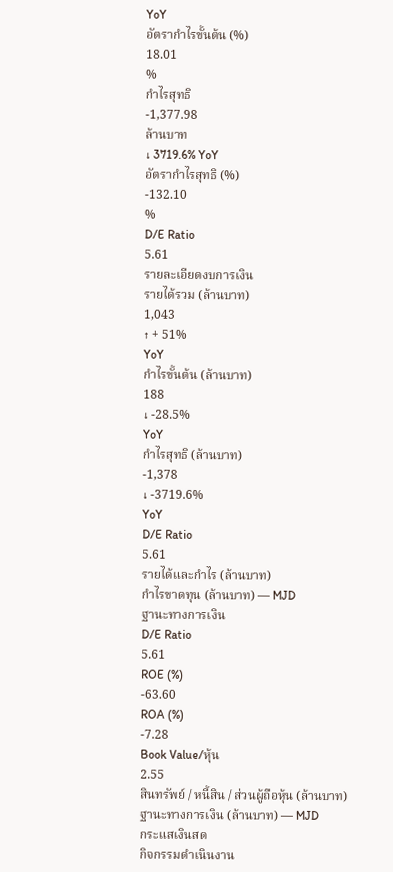YoY
อัตรากำไรขั้นต้น (%)
18.01
%
กำไรสุทธิ
-1,377.98
ล้านบาท
↓ 3719.6% YoY
อัตรากำไรสุทธิ (%)
-132.10
%
D/E Ratio
5.61
รายละเอียดงบการเงิน
รายได้รวม (ล้านบาท)
1,043
↑ + 51%
YoY
กำไรขั้นต้น (ล้านบาท)
188
↓ -28.5%
YoY
กำไรสุทธิ (ล้านบาท)
-1,378
↓ -3719.6%
YoY
D/E Ratio
5.61
รายได้และกำไร (ล้านบาท)
กำไรขาดทุน (ล้านบาท) — MJD
ฐานะทางการเงิน
D/E Ratio
5.61
ROE (%)
-63.60
ROA (%)
-7.28
Book Value/หุ้น
2.55
สินทรัพย์ / หนี้สิน / ส่วนผู้ถือหุ้น (ล้านบาท)
ฐานะทางการเงิน (ล้านบาท) — MJD
กระแสเงินสด
กิจกรรมดำเนินงาน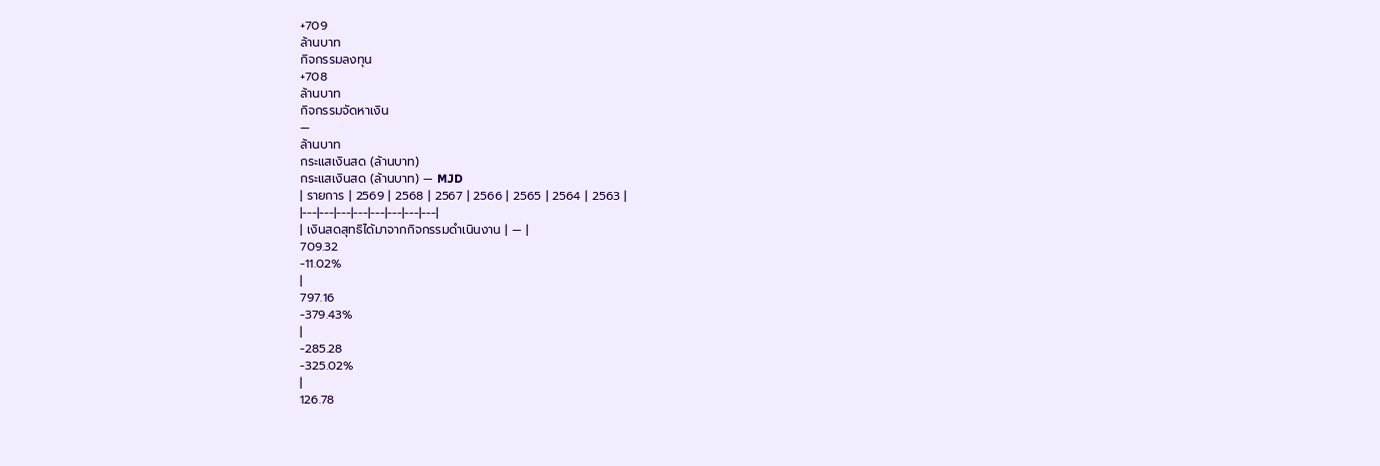+709
ล้านบาท
กิจกรรมลงทุน
+708
ล้านบาท
กิจกรรมจัดหาเงิน
—
ล้านบาท
กระแสเงินสด (ล้านบาท)
กระแสเงินสด (ล้านบาท) — MJD
| รายการ | 2569 | 2568 | 2567 | 2566 | 2565 | 2564 | 2563 |
|---|---|---|---|---|---|---|---|
| เงินสดสุทธิได้มาจากกิจกรรมดำเนินงาน | — |
709.32
-11.02%
|
797.16
-379.43%
|
-285.28
-325.02%
|
126.78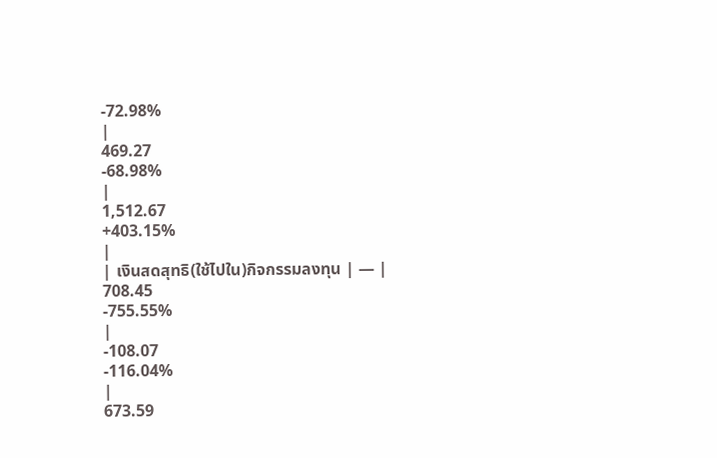-72.98%
|
469.27
-68.98%
|
1,512.67
+403.15%
|
| เงินสดสุทธิ(ใช้ไปใน)กิจกรรมลงทุน | — |
708.45
-755.55%
|
-108.07
-116.04%
|
673.59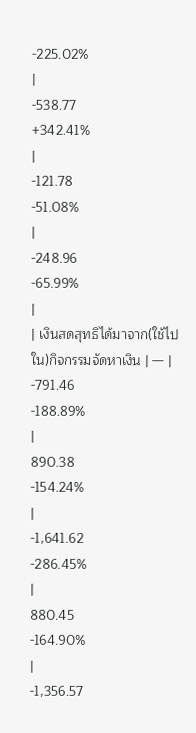-225.02%
|
-538.77
+342.41%
|
-121.78
-51.08%
|
-248.96
-65.99%
|
| เงินสดสุทธิได้มาจาก(ใช้ไปใน)กิจกรรมจัดหาเงิน | — |
-791.46
-188.89%
|
890.38
-154.24%
|
-1,641.62
-286.45%
|
880.45
-164.90%
|
-1,356.57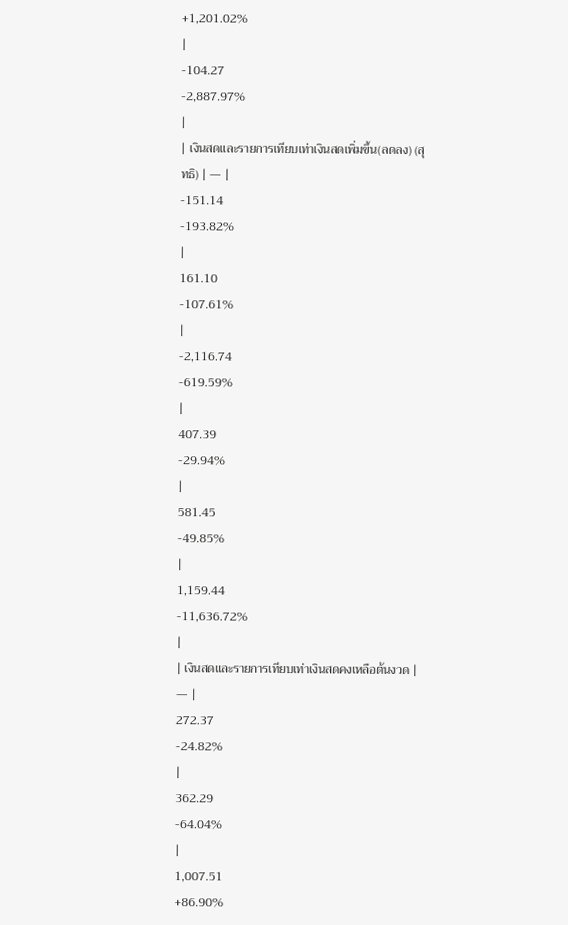+1,201.02%
|
-104.27
-2,887.97%
|
| เงินสดและรายการเทียบเท่าเงินสดเพิ่มขึ้น(ลดลง) (สุทธิ) | — |
-151.14
-193.82%
|
161.10
-107.61%
|
-2,116.74
-619.59%
|
407.39
-29.94%
|
581.45
-49.85%
|
1,159.44
-11,636.72%
|
| เงินสดและรายการเทียบเท่าเงินสดคงเหลือต้นงวด | — |
272.37
-24.82%
|
362.29
-64.04%
|
1,007.51
+86.90%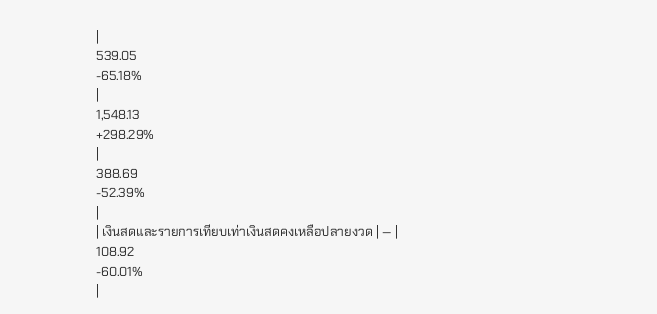|
539.05
-65.18%
|
1,548.13
+298.29%
|
388.69
-52.39%
|
| เงินสดและรายการเทียบเท่าเงินสดคงเหลือปลายงวด | — |
108.92
-60.01%
|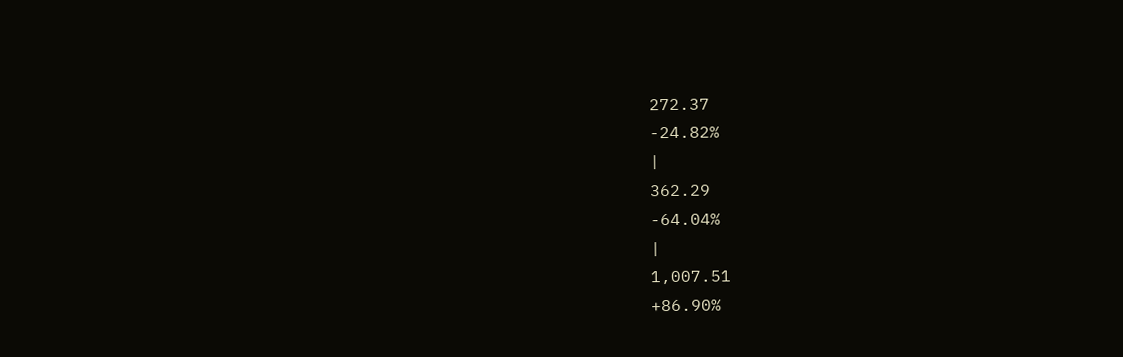272.37
-24.82%
|
362.29
-64.04%
|
1,007.51
+86.90%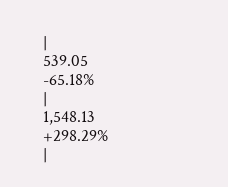|
539.05
-65.18%
|
1,548.13
+298.29%
|